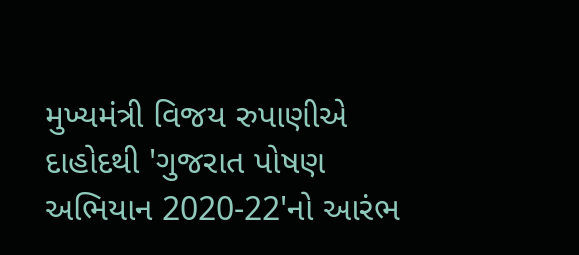મુખ્યમંત્રી વિજય રુપાણીએ દાહોદથી 'ગુજરાત પોષણ અભિયાન 2020-22'નો આરંભ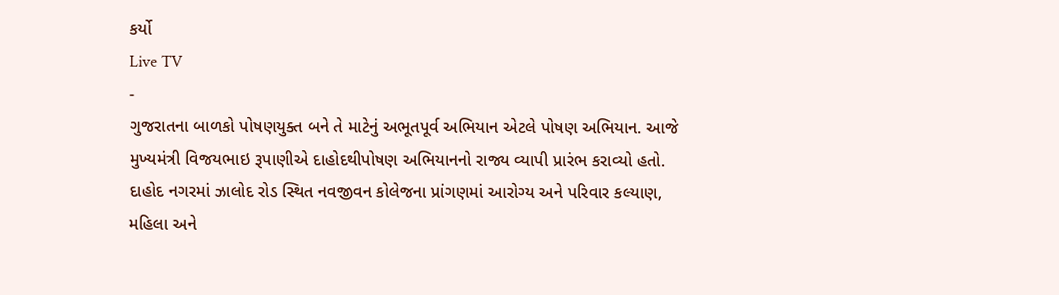કર્યો
Live TV
-
ગુજરાતના બાળકો પોષણયુક્ત બને તે માટેનું અભૂતપૂર્વ અભિયાન એટલે પોષણ અભિયાન. આજે મુખ્યમંત્રી વિજયભાઇ રૂપાણીએ દાહોદથીપોષણ અભિયાનનો રાજ્ય વ્યાપી પ્રારંભ કરાવ્યો હતો. દાહોદ નગરમાં ઝાલોદ રોડ સ્થિત નવજીવન કોલેજના પ્રાંગણમાં આરોગ્ય અને પરિવાર કલ્યાણ, મહિલા અને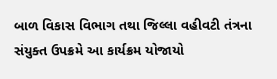બાળ વિકાસ વિભાગ તથા જિલ્લા વહીવટી તંત્રના સંયુક્ત ઉપક્રમે આ કાર્યક્રમ યોજાયો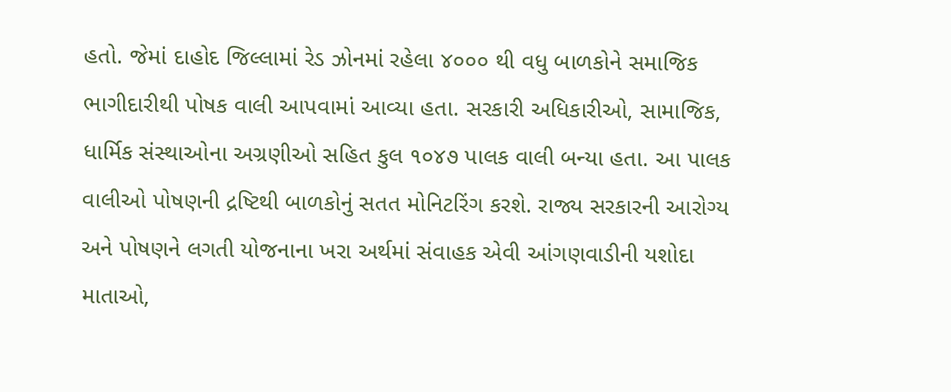હતો. જેમાં દાહોદ જિલ્લામાં રેડ ઝોનમાં રહેલા ૪૦૦૦ થી વધુ બાળકોને સમાજિક ભાગીદારીથી પોષક વાલી આપવામાં આવ્યા હતા. સરકારી અધિકારીઓ, સામાજિક, ધાર્મિક સંસ્થાઓના અગ્રણીઓ સહિત કુલ ૧૦૪૭ પાલક વાલી બન્યા હતા. આ પાલક વાલીઓ પોષણની દ્રષ્ટિથી બાળકોનું સતત મોનિટરિંગ કરશે. રાજ્ય સરકારની આરોગ્ય અને પોષણને લગતી યોજનાના ખરા અર્થમાં સંવાહક એવી આંગણવાડીની યશોદા માતાઓ,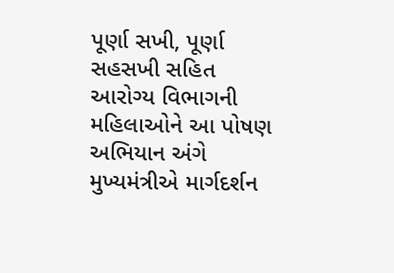પૂર્ણા સખી, પૂર્ણા સહસખી સહિત આરોગ્ય વિભાગની મહિલાઓને આ પોષણ અભિયાન અંગે મુખ્યમંત્રીએ માર્ગદર્શન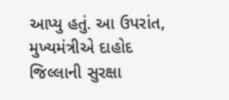આપ્યુ હતું. આ ઉપરાંત, મુખ્યમંત્રીએ દાહોદ જિલ્લાની સુરક્ષા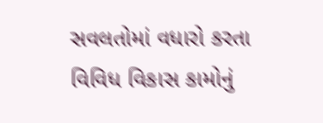સવલતોમાં વધારો કરતા વિવિધ વિકાસ કામોનું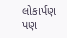લોકાર્પણ પણ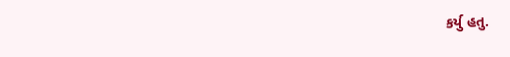કર્યુ હતુ.